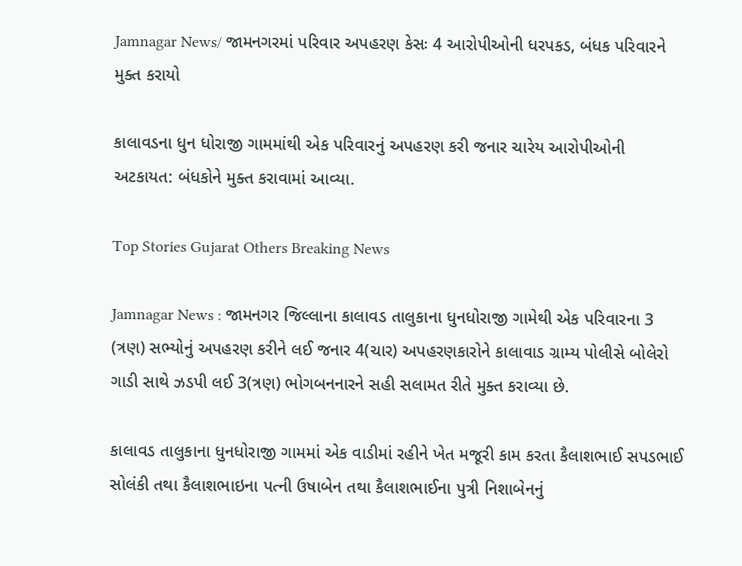Jamnagar News/ જામનગરમાં પરિવાર અપહરણ કેસઃ 4 આરોપીઓની ધરપકડ, બંધક પરિવારને મુક્ત કરાયો

કાલાવડના ધુન ધોરાજી ગામમાંથી એક પરિવારનું અપહરણ કરી જનાર ચારેય આરોપીઓની અટકાયત: બંધકોને મુક્ત કરાવામાં આવ્યા.

Top Stories Gujarat Others Breaking News

Jamnagar News : જામનગર જિલ્લાના કાલાવડ તાલુકાના ધુનધોરાજી ગામેથી એક પરિવારના 3 (ત્રણ) સભ્યોનું અપહરણ કરીને લઈ જનાર 4(ચાર) અપહરણકારોને કાલાવાડ ગ્રામ્ય પોલીસે બોલેરો ગાડી સાથે ઝડપી લઈ 3(ત્રણ) ભોગબનનારને સહી સલામત રીતે મુક્ત કરાવ્યા છે.

કાલાવડ તાલુકાના ધુનધોરાજી ગામમાં એક વાડીમાં રહીને ખેત મજૂરી કામ કરતા કૈલાશભાઈ સપડભાઈ સોલંકી તથા કૈલાશભાઇના પત્ની ઉષાબેન તથા કૈલાશભાઈના પુત્રી નિશાબેનનું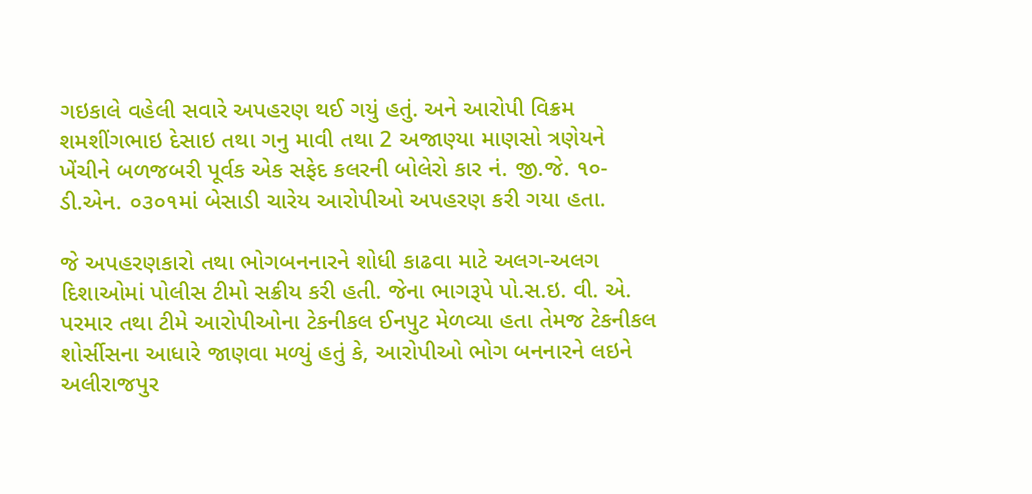ગઇકાલે વહેલી સવારે અપહરણ થઈ ગયું હતું. અને આરોપી વિક્રમ શમશીંગભાઇ દેસાઇ તથા ગનુ માવી તથા 2 અજાણ્યા માણસો ત્રણેયને ખેંચીને બળજબરી પૂર્વક એક સફેદ કલરની બોલેરો કાર નં. જી.જે. ૧૦- ડી.એન. ૦૩૦૧માં બેસાડી ચારેય આરોપીઓ અપહરણ કરી ગયા હતા.

જે અપહરણકારો તથા ભોગબનનારને શોધી કાઢવા માટે અલગ-અલગ દિશાઓમાં પોલીસ ટીમો સક્રીય કરી હતી. જેના ભાગરૂપે પો.સ.ઇ. વી. એ. પરમાર તથા ટીમે આરોપીઓના ટેકનીકલ ઈનપુટ મેળવ્યા હતા તેમજ ટેકનીકલ શોર્સીસના આધારે જાણવા મળ્યું હતું કે, આરોપીઓ ભોગ બનનારને લઇને અલીરાજપુર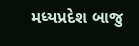મધ્યપ્રદેશ બાજુ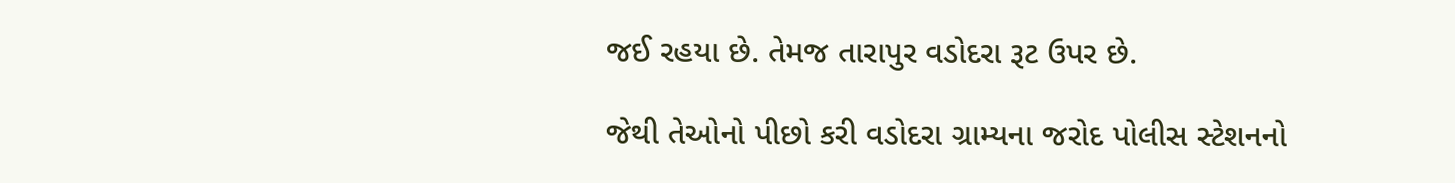જઈ રહયા છે. તેમજ તારાપુર વડોદરા રૂટ ઉપર છે.

જેથી તેઓનો પીછો કરી વડોદરા ગ્રામ્યના જરોદ પોલીસ સ્ટેશનનો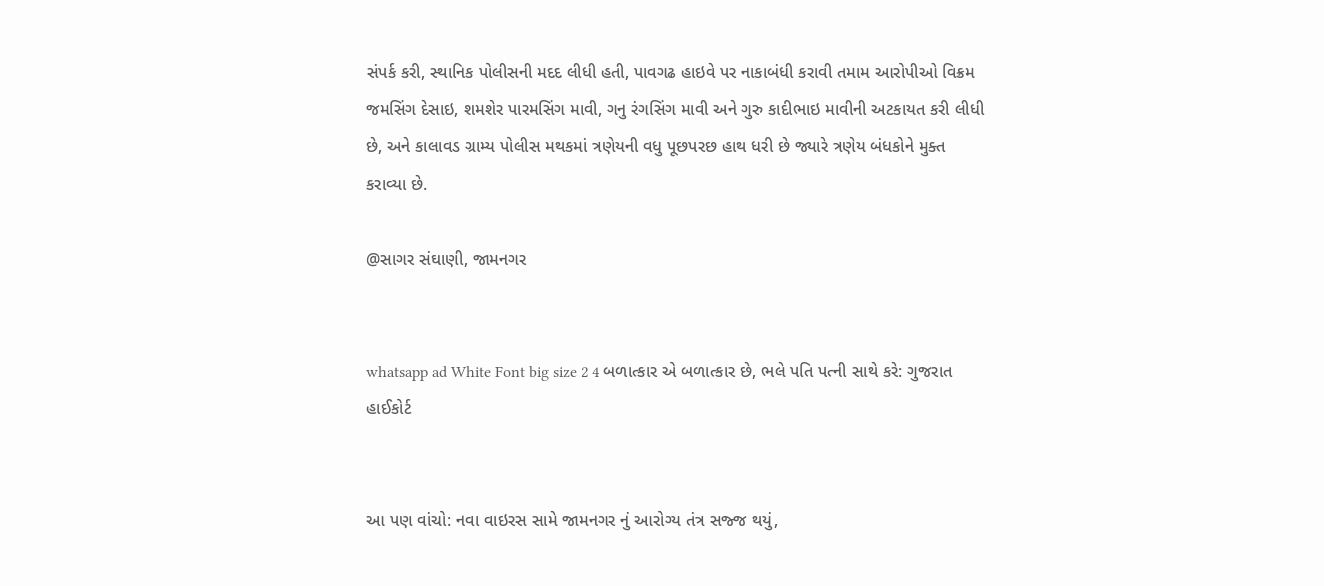સંપર્ક કરી, સ્થાનિક પોલીસની મદદ લીધી હતી, પાવગઢ હાઇવે પર નાકાબંધી કરાવી તમામ આરોપીઓ વિક્રમ જમસિંગ દેસાઇ, શમશેર પારમસિંગ માવી, ગનુ રંગસિંગ માવી અને ગુરુ કાદીભાઇ માવીની અટકાયત કરી લીધી છે, અને કાલાવડ ગ્રામ્ય પોલીસ મથકમાં ત્રણેયની વધુ પૂછપરછ હાથ ધરી છે જ્યારે ત્રણેય બંધકોને મુક્ત કરાવ્યા છે.

@સાગર સંઘાણી, જામનગર


whatsapp ad White Font big size 2 4 બળાત્કાર એ બળાત્કાર છે, ભલે પતિ પત્ની સાથે કરે: ગુજરાત હાઈકોર્ટ


આ પણ વાંચો: નવા વાઇરસ સામે જામનગર નું આરોગ્ય તંત્ર સજ્જ થયું,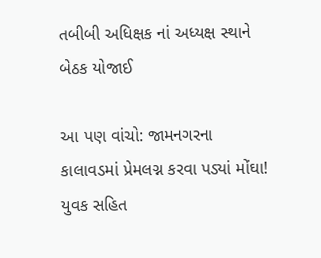તબીબી અધિક્ષક નાં અધ્યક્ષ સ્થાને બેઠક યોજાઈ

આ પણ વાંચો: જામનગરના કાલાવડમાં પ્રેમલગ્ન કરવા પડ્યાં મોંઘા! યુવક સહિત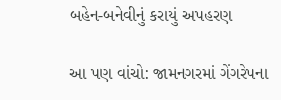બહેન-બનેવીનું કરાયું અપહરણ

આ પણ વાંચો: જામનગરમાં ગેંગરેપના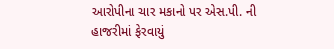આરોપીના ચાર મકાનો પર એસ.પી. ની હાજરીમાં ફેરવાયું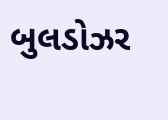બુલડોઝર